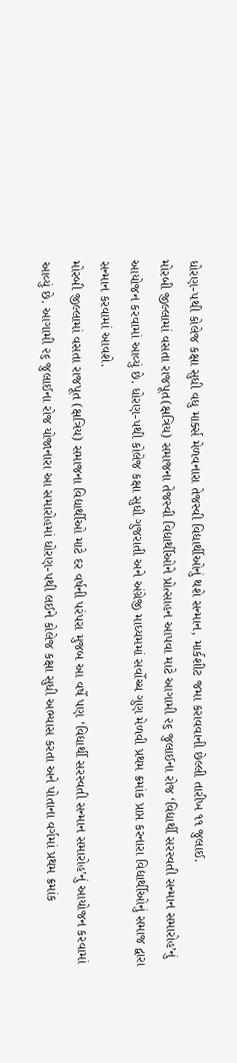ધોરણ-૫થી કોલેજ કક્ષા સુધી વધુ માર્ક્સ મેળવનારા તેજસ્વી વિદ્યાર્થીઓનું થશે સન્માન, માર્કશીટ જમા કરાવવાની છેલ્લી તારીખ ૧૧ જુલાઈ.
મોરબી જીલ્લામાં વસતા રાજપૂત(ક્ષત્રિય) સમાજના તેજસ્વી વિદ્યાર્થીઓને પ્રોત્સાહન આપવા માટે આગામી ૨૬ જુલાઈના રોજ ‘વિદ્યાર્થી સરસ્વતી સન્માન સમારોહ’નું આયોજન કરવામાં આવ્યું છે. ધોરણ-૫થી કોલેજ કક્ષા સુધી ગુજરાતી અને અંગ્રેજી માધ્યમમાં સર્વોચ્ચ ગુણ મેળવી પ્રથમ ક્રમાંક પ્રાપ્ત કરનારા વિદ્યાર્થીઓનું સમાજ દ્વારા સન્માન કરવામાં આવશે.
મોરબી જીલ્લામાં વસતા રાજપૂત (ક્ષત્રિય) સમાજના વિદ્યાર્થીઓ માટે દર વર્ષની પરંપરા મુજબ આ વર્ષે પણ ‘વિદ્યાર્થી સરસ્વતી સન્માન સમારોહ’નું આયોજન કરવામાં આવ્યું છે. આગામી ૨૬ જુલાઈના રોજ યોજાનારા આ સમારોહમાં ધોરણ-૫થી લઈને કોલેજ કક્ષા સુધી અભ્યાસ કરતા અને પોતાના વર્ગમાં પ્રથમ ક્રમાંક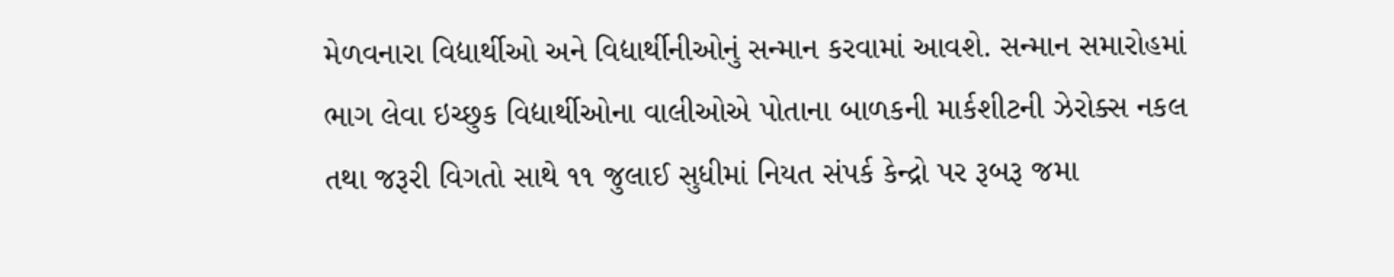મેળવનારા વિદ્યાર્થીઓ અને વિદ્યાર્થીનીઓનું સન્માન કરવામાં આવશે. સન્માન સમારોહમાં ભાગ લેવા ઇચ્છુક વિદ્યાર્થીઓના વાલીઓએ પોતાના બાળકની માર્કશીટની ઝેરોક્સ નકલ તથા જરૂરી વિગતો સાથે ૧૧ જુલાઈ સુધીમાં નિયત સંપર્ક કેન્દ્રો પર રૂબરૂ જમા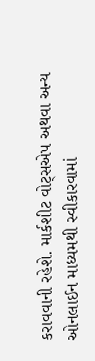કરાવવાની રહેશે. માર્કશીટ વોટ્સએપ અથવા અન્ય ઓનલાઈન માધ્યમથી સ્વીકારવામાં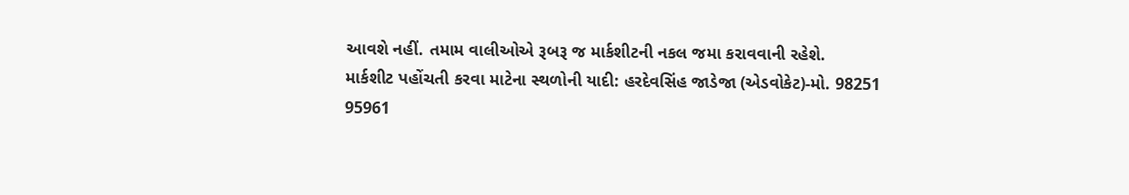આવશે નહીં. તમામ વાલીઓએ રૂબરૂ જ માર્કશીટની નકલ જમા કરાવવાની રહેશે.
માર્કશીટ પહોંચતી કરવા માટેના સ્થળોની યાદી: હરદેવસિંહ જાડેજા (એડવોકેટ)-મો. 98251 95961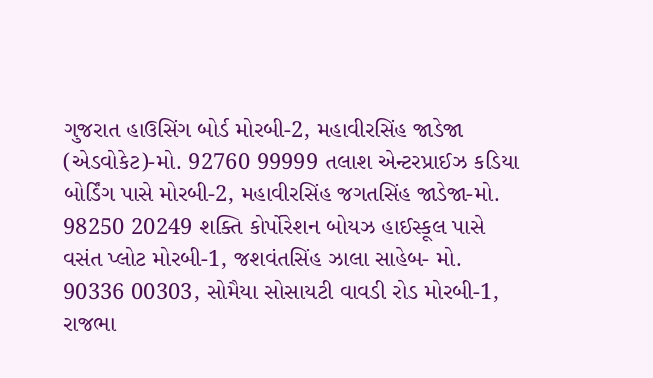ગુજરાત હાઉસિંગ બોર્ડ મોરબી-2, મહાવીરસિંહ જાડેજા (એડવોકેટ)-મો. 92760 99999 તલાશ એન્ટરપ્રાઈઝ કડિયા બોર્ડિંગ પાસે મોરબી-2, મહાવીરસિંહ જગતસિંહ જાડેજા-મો. 98250 20249 શક્તિ કોર્પોરેશન બોયઝ હાઈસ્કૂલ પાસે વસંત પ્લોટ મોરબી-1, જશવંતસિંહ ઝાલા સાહેબ- મો. 90336 00303, સોમૈયા સોસાયટી વાવડી રોડ મોરબી-1, રાજભા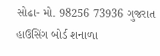સોઢા- મો. 98256 73936 ગુજરાત હાઉસિંગ બોર્ડ શનાળા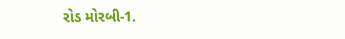રોડ મોરબી-1.